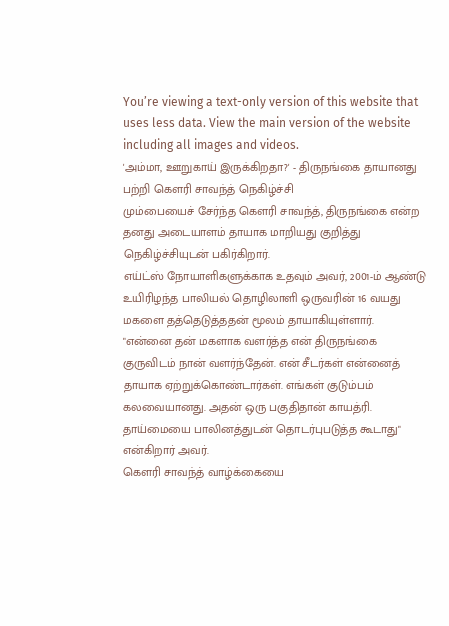You’re viewing a text-only version of this website that uses less data. View the main version of the website including all images and videos.
'அம்மா, ஊறுகாய் இருக்கிறதா?' - திருநங்கை தாயானது பற்றி கௌரி சாவந்த் நெகிழ்ச்சி
மும்பையைச் சேர்ந்த கௌரி சாவந்த், திருநங்கை என்ற தனது அடையாளம் தாயாக மாறியது குறித்து நெகிழ்ச்சியுடன் பகிர்கிறார்.
எய்ட்ஸ் நோயாளிகளுக்காக உதவும் அவர், 2001-ம் ஆண்டு உயிரிழந்த பாலியல் தொழிலாளி ஒருவரின் 16 வயது மகளை தத்தெடுத்ததன் மூலம் தாயாகியுள்ளார்.
"என்னை தன் மகளாக வளர்த்த என் திருநங்கை குருவிடம் நான் வளர்ந்தேன். என் சீடர்கள் என்னைத் தாயாக ஏற்றுக்கொண்டார்கள். எங்கள் குடும்பம் கலவையானது. அதன் ஒரு பகுதிதான் காயத்ரி. தாய்மையை பாலினத்துடன் தொடர்புபடுத்த கூடாது" என்கிறார் அவர்.
கௌரி சாவந்த் வாழ்க்கையை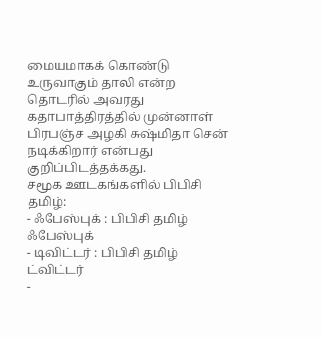மையமாகக் கொண்டு உருவாகும் தாலி என்ற தொடரில் அவரது கதாபாத்திரத்தில் முன்னாள் பிரபஞ்ச அழகி சுஷ்மிதா சென் நடிக்கிறார் என்பது குறிப்பிடத்தக்கது.
சமூக ஊடகங்களில் பிபிசி தமிழ்:
- ஃபேஸ்புக் : பிபிசி தமிழ் ஃபேஸ்புக்
- டிவிட்டர் : பிபிசி தமிழ் ட்விட்டர்
-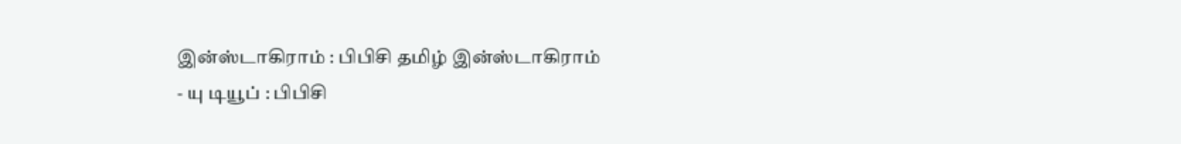இன்ஸ்டாகிராம் : பிபிசி தமிழ் இன்ஸ்டாகிராம்
- யு டியூப் : பிபிசி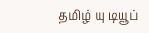தமிழ் யு டியூப்